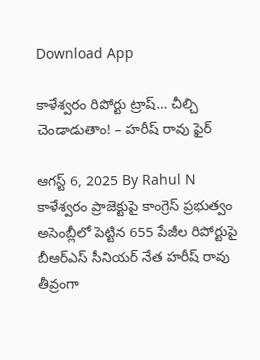Download App

కాళేశ్వరం రిపోర్టు ట్రాష్… చీల్చి చెండాడుతాం! – హరీష్ రావు ఫైర్

ఆగస్ట్ 6, 2025 By Rahul N
కాళేశ్వరం ప్రాజెక్టుపై కాంగ్రెస్ ప్రభుత్వం అసెంబ్లీలో పెట్టిన 655 పేజీల రిపోర్టుపై బీఆర్ఎస్ సీనియర్ నేత హరీష్ రావు తీవ్రంగా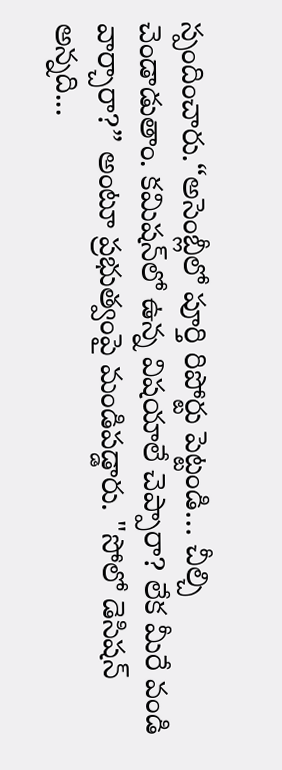స్పందించారు.“అసెంబ్లీలో పూర్తి రిపోర్టు పెట్టండి… చీల్చి చెండాడుతాం. కమిషన్‌లో ఉన్న విషయాలే చెప్పారా? లేక మీరే వండి వార్చారా?” అంటూ ప్రభుత్వంపై మండిపడ్డారు. "సోలో డెసిషన్ అన్నది...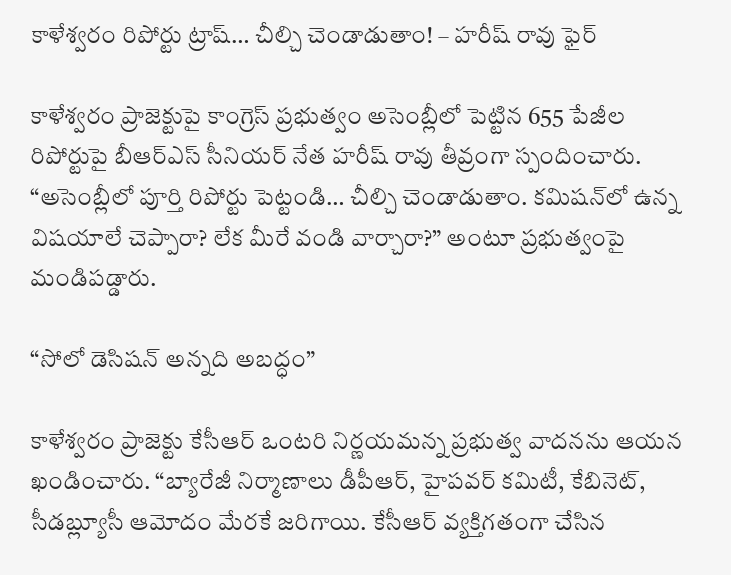కాళేశ్వరం రిపోర్టు ట్రాష్… చీల్చి చెండాడుతాం! – హరీష్ రావు ఫైర్

కాళేశ్వరం ప్రాజెక్టుపై కాంగ్రెస్ ప్రభుత్వం అసెంబ్లీలో పెట్టిన 655 పేజీల రిపోర్టుపై బీఆర్ఎస్ సీనియర్ నేత హరీష్ రావు తీవ్రంగా స్పందించారు.
“అసెంబ్లీలో పూర్తి రిపోర్టు పెట్టండి… చీల్చి చెండాడుతాం. కమిషన్‌లో ఉన్న విషయాలే చెప్పారా? లేక మీరే వండి వార్చారా?” అంటూ ప్రభుత్వంపై మండిపడ్డారు.

“సోలో డెసిషన్ అన్నది అబద్ధం”

కాళేశ్వరం ప్రాజెక్టు కేసీఆర్ ఒంటరి నిర్ణయమన్న ప్రభుత్వ వాదనను ఆయన ఖండించారు. “బ్యారేజీ నిర్మాణాలు డీపీఆర్, హైపవర్ కమిటీ, కేబినెట్, సీడబ్ల్యూసీ ఆమోదం మేరకే జరిగాయి. కేసీఆర్ వ్యక్తిగతంగా చేసిన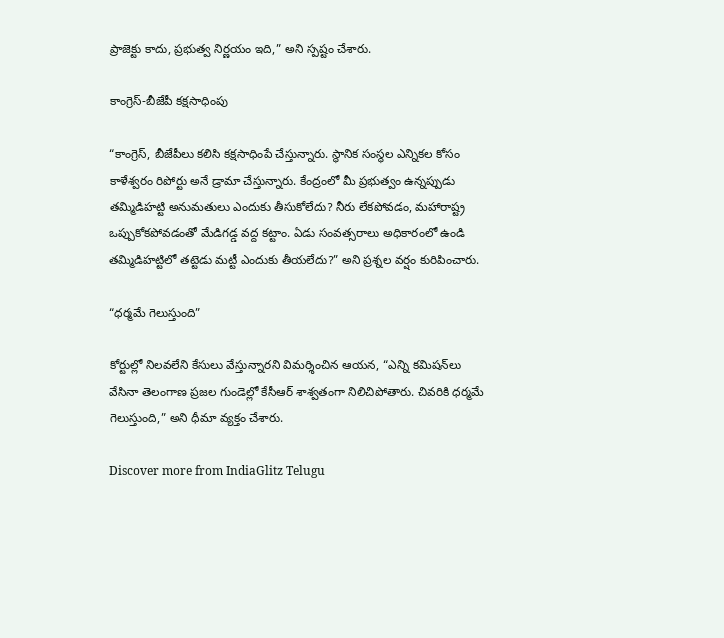ప్రాజెక్టు కాదు, ప్రభుత్వ నిర్ణయం ఇది,” అని స్పష్టం చేశారు.

కాంగ్రెస్-బీజేపీ కక్షసాధింపు

“కాంగ్రెస్, బీజేపీలు కలిసి కక్షసాధింపే చేస్తున్నారు. స్థానిక సంస్థల ఎన్నికల కోసం కాళేశ్వరం రిపోర్టు అనే డ్రామా చేస్తున్నారు. కేంద్రంలో మీ ప్రభుత్వం ఉన్నప్పుడు తమ్మిడిహట్టి అనుమతులు ఎందుకు తీసుకోలేదు? నీరు లేకపోవడం, మహారాష్ట్ర ఒప్పుకోకపోవడంతో మేడిగడ్డ వద్ద కట్టాం. ఏడు సంవత్సరాలు అధికారంలో ఉండి తమ్మిడిహట్టిలో తట్టెడు మట్టీ ఎందుకు తీయలేదు?” అని ప్రశ్నల వర్షం కురిపించారు.

“ధర్మమే గెలుస్తుంది”

కోర్టుల్లో నిలవలేని కేసులు వేస్తున్నారని విమర్శించిన ఆయన, “ఎన్ని కమిషన్‌లు వేసినా తెలంగాణ ప్రజల గుండెల్లో కేసీఆర్ శాశ్వతంగా నిలిచిపోతారు. చివరికి ధర్మమే గెలుస్తుంది,” అని ధీమా వ్యక్తం చేశారు.

Discover more from IndiaGlitz Telugu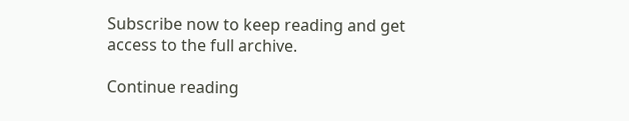Subscribe now to keep reading and get access to the full archive.

Continue reading